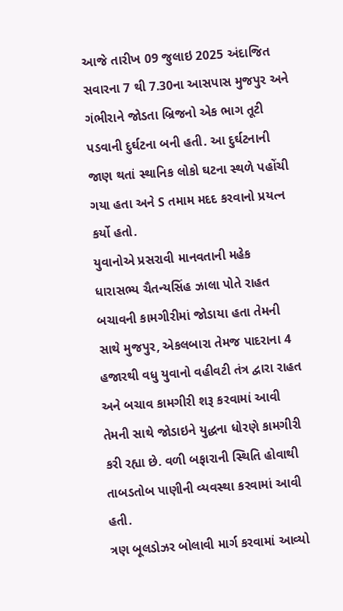આજે તારીખ 09 જુલાઇ 2025 અંદાજિત સવારના 7 થી 7.30ના આસપાસ મુજપુર અને ગંભીરાને જોડતા બ્રિજનો એક ભાગ તૂટી પડવાની દુર્ઘટના બની હતી. આ દુર્ઘટનાની જાણ થતાં સ્થાનિક લોકો ઘટના સ્થળે પહોંચી ગયા હતા અને S તમામ મદદ કરવાનો પ્રયત્ન કર્યો હતો.
યુવાનોએ પ્રસરાવી માનવતાની મહેક
ધારાસભ્ય ચૈતન્યસિંહ ઝાલા પોતે રાહત બચાવની કામગીરીમાં જોડાયા હતા તેમની સાથે મુજપુર, એકલબારા તેમજ પાદરાના 4 હજારથી વધુ યુવાનો વહીવટી તંત્ર દ્વારા રાહત અને બચાવ કામગીરી શરૂ કરવામાં આવી તેમની સાથે જોડાઇને યુદ્ધના ધોરણે કામગીરી કરી રહ્યા છે. વળી બફારાની સ્થિતિ હોવાથી તાબડતોબ પાણીની વ્યવસ્થા કરવામાં આવી હતી.
ત્રણ બૂલડોઝર બોલાવી માર્ગ કરવામાં આવ્યો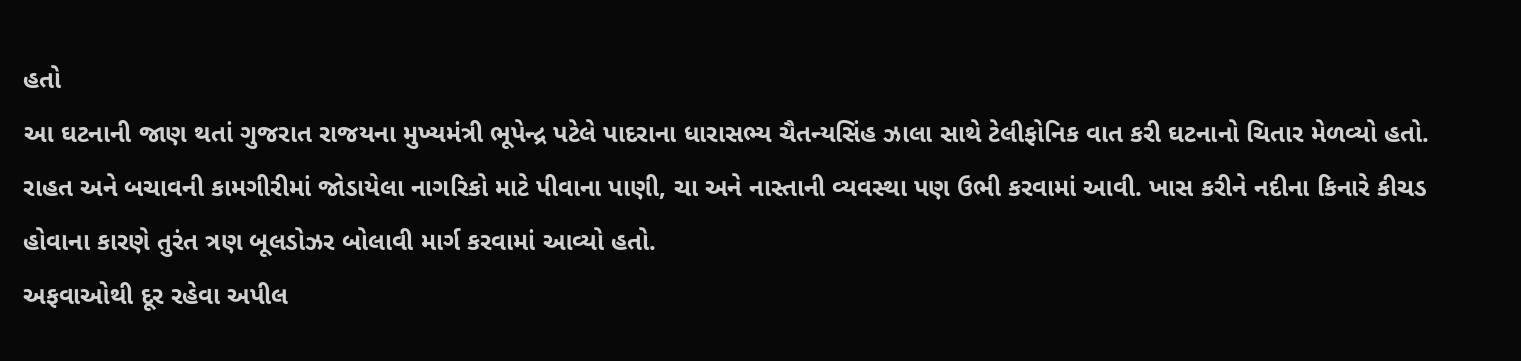હતો
આ ઘટનાની જાણ થતાં ગુજરાત રાજયના મુખ્યમંત્રી ભૂપેન્દ્ર પટેલે પાદરાના ધારાસભ્ય ચૈતન્યસિંહ ઝાલા સાથે ટેલીફોનિક વાત કરી ઘટનાનો ચિતાર મેળવ્યો હતો. રાહત અને બચાવની કામગીરીમાં જોડાયેલા નાગરિકો માટે પીવાના પાણી, ચા અને નાસ્તાની વ્યવસ્થા પણ ઉભી કરવામાં આવી. ખાસ કરીને નદીના કિનારે કીચડ હોવાના કારણે તુરંત ત્રણ બૂલડોઝર બોલાવી માર્ગ કરવામાં આવ્યો હતો.
અફવાઓથી દૂર રહેવા અપીલ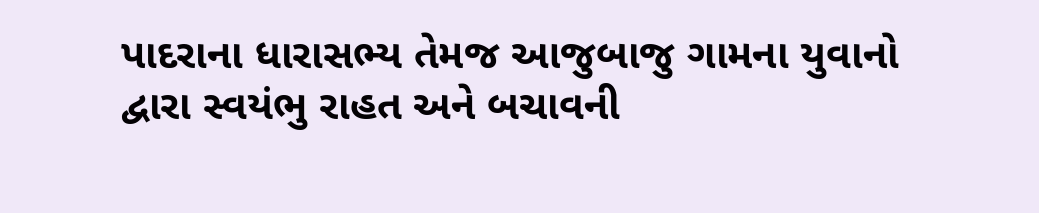પાદરાના ધારાસભ્ય તેમજ આજુબાજુ ગામના યુવાનો દ્વારા સ્વયંભુ રાહત અને બચાવની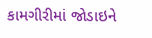કામગીરીમાં જોડાઇને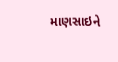માણસાઇને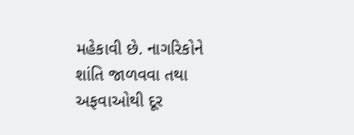મહેકાવી છે. નાગરિકોને શાંતિ જાળવવા તથા અફવાઓથી દૂર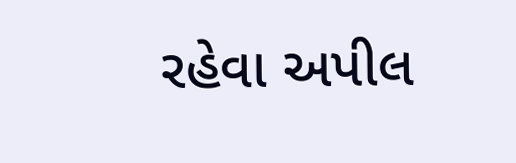રહેવા અપીલ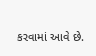કરવામાં આવે છે.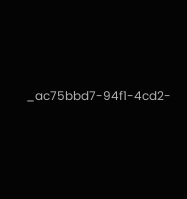_ac75bbd7-94f1-4cd2-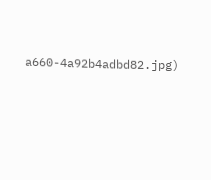a660-4a92b4adbd82.jpg)